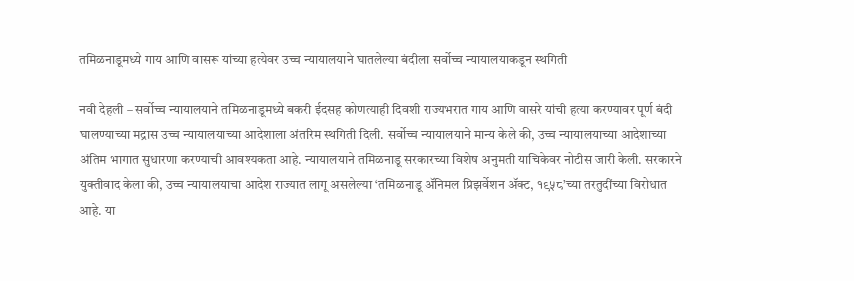तमिळनाडूमध्ये गाय आणि वासरू यांच्या हत्येवर उच्च न्यायालयाने घातलेल्या बंदीला सर्वोच्च न्यायालयाकडून स्थगिती

नवी देहली – सर्वोच्च न्यायालयाने तमिळनाडूमध्ये बकरी ईदसह कोणत्याही दिवशी राज्यभरात गाय आणि वासरे यांची हत्या करण्यावर पूर्ण बंदी घालण्याच्या मद्रास उच्च न्यायालयाच्या आदेशाला अंतरिम स्थगिती दिली. सर्वोच्च न्यायालयाने मान्य केले की, उच्च न्यायालयाच्या आदेशाच्या अंतिम भागात सुधारणा करण्याची आवश्यकता आहे. न्यायालयाने तमिळनाडू सरकारच्या विशेष अनुमती याचिकेवर नोटीस जारी केली. सरकारने युक्तीवाद केला की, उच्च न्यायालयाचा आदेश राज्यात लागू असलेल्या ‘तमिळनाडू ॲनिमल प्रिझर्वेशन ॲक्ट, १९५८’च्या तरतुदींच्या विरोधात आहे. या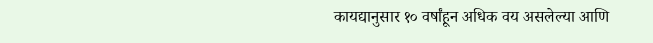कायद्यानुसार १० वर्षांहून अधिक वय असलेल्या आणि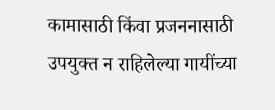कामासाठी किंवा प्रजननासाठी उपयुक्त न राहिलेल्या गायींच्या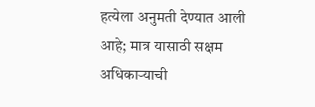हत्येला अनुमती देण्यात आली आहे; मात्र यासाठी सक्षम अधिकार्‍याची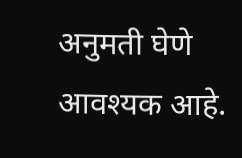अनुमती घेणे आवश्यक आहे.